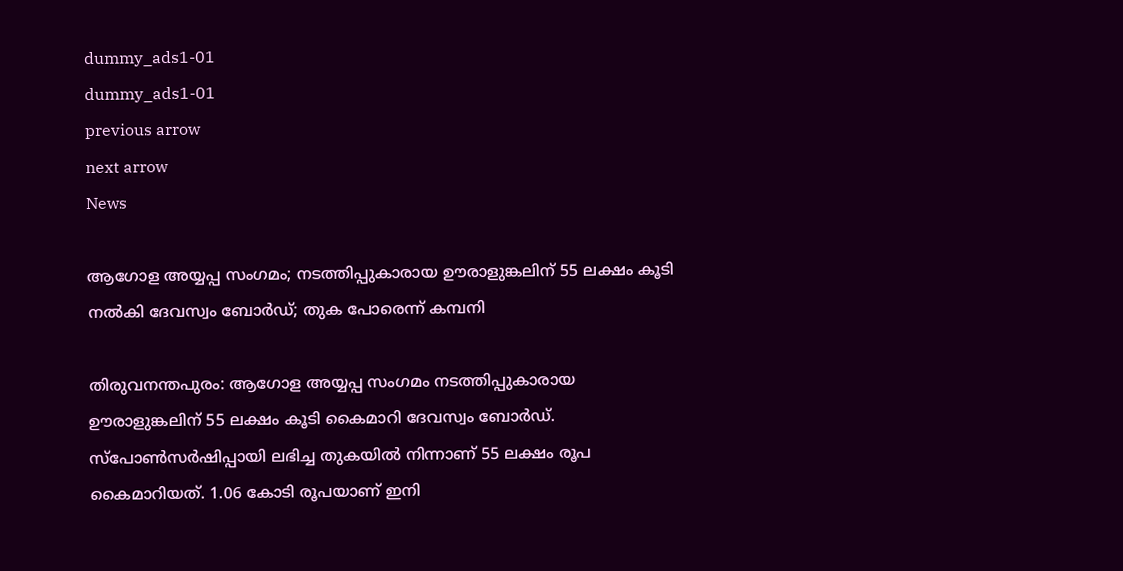dummy_ads1-01
dummy_ads1-01
previous arrow
next arrow
News

ആഗോള അയ്യപ്പ സംഗമം; നടത്തിപ്പുകാരായ ഊരാളുങ്കലിന് 55 ലക്ഷം കൂടി നല്‍കി ദേവസ്വം ബോര്‍ഡ്; തുക പോരെന്ന് കമ്പനി

തിരുവനന്തപുരം: ആഗോള അയ്യപ്പ സംഗമം നടത്തിപ്പുകാരായ ഊരാളുങ്കലിന് 55 ലക്ഷം കൂടി കൈമാറി ദേവസ്വം ബോര്‍ഡ്. സ്‌പോണ്‍സര്‍ഷിപ്പായി ലഭിച്ച തുകയില്‍ നിന്നാണ് 55 ലക്ഷം രൂപ കൈമാറിയത്. 1.06 കോടി രൂപയാണ് ഇനി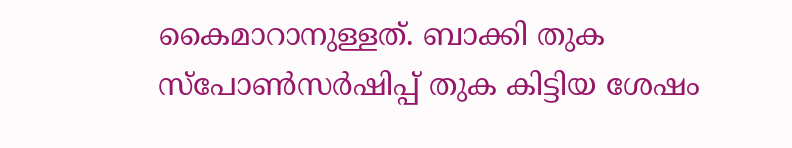കൈമാറാനുള്ളത്. ബാക്കി തുക സ്‌പോണ്‍സര്‍ഷിപ്പ് തുക കിട്ടിയ ശേഷം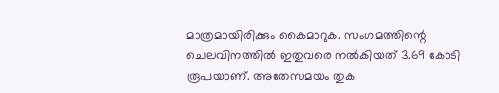മാത്രമായിരിക്കും കൈമാറുക. സംഗമത്തിന്റെ ചെലവിനത്തില്‍ ഇതുവരെ നല്‍കിയത് 3.69 കോടി രൂപയാണ്. അതേസമയം തുക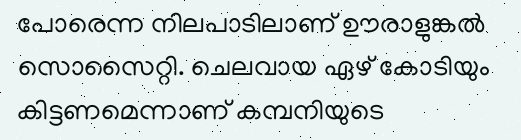പോരെന്ന നിലപാടിലാണ് ഊരാളുങ്കല്‍ സൊസൈറ്റി. ചെലവായ ഏഴ് കോടിയും കിട്ടണമെന്നാണ് കമ്പനിയുടെ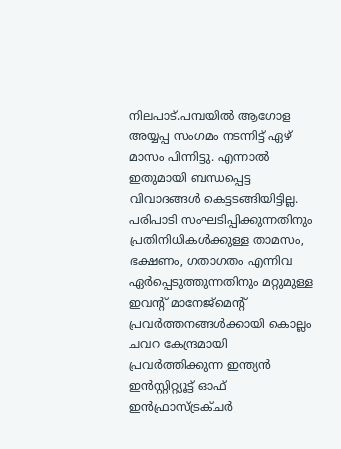നിലപാട്.പമ്പയില്‍ ആഗോള അയ്യപ്പ സംഗമം നടന്നിട്ട് ഏഴ് മാസം പിന്നിട്ടു. എന്നാല്‍ ഇതുമായി ബന്ധപ്പെട്ട വിവാദങ്ങള്‍ കെട്ടടങ്ങിയിട്ടില്ല. പരിപാടി സംഘടിപ്പിക്കുന്നതിനും പ്രതിനിധികള്‍ക്കുള്ള താമസം, ഭക്ഷണം, ഗതാഗതം എന്നിവ ഏര്‍പ്പെടുത്തുന്നതിനും മറ്റുമുള്ള ഇവന്റ് മാനേജ്മെന്റ് പ്രവര്‍ത്തനങ്ങള്‍ക്കായി കൊല്ലം ചവറ കേന്ദ്രമായി പ്രവര്‍ത്തിക്കുന്ന ഇന്ത്യന്‍ ഇന്‍സ്റ്റിറ്റ്യൂട്ട് ഓഫ് ഇന്‍ഫ്രാസ്ട്രക്ചര്‍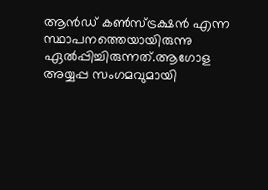ആന്‍ഡ് കണ്‍സ്ട്രക്ഷന്‍ എന്ന സ്ഥാപനത്തെയായിരുന്നു ഏല്‍പ്പിച്ചിരുന്നത്.ആഗോള അയ്യപ്പ സംഗമവുമായി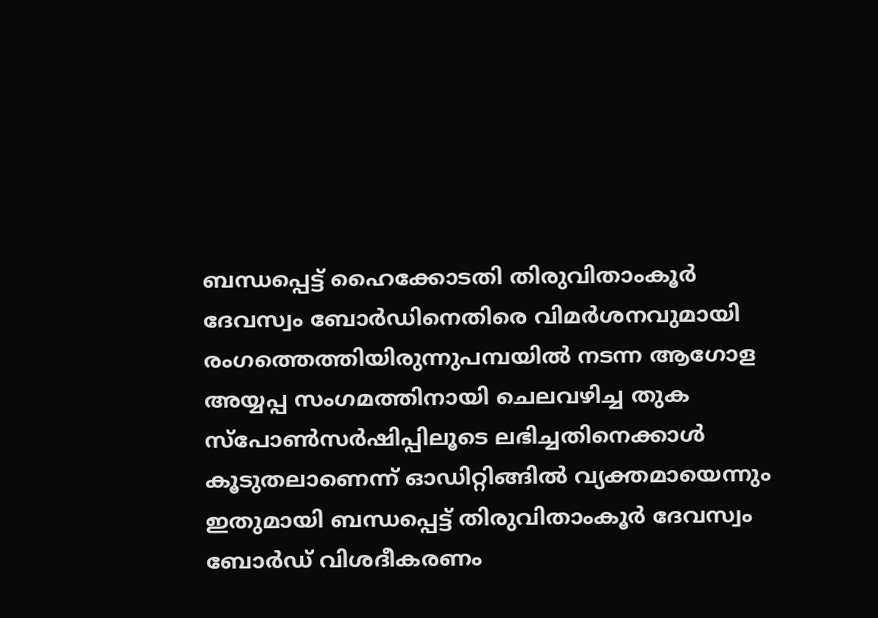ബന്ധപ്പെട്ട് ഹൈക്കോടതി തിരുവിതാംകൂര്‍ ദേവസ്വം ബോര്‍ഡിനെതിരെ വിമര്‍ശനവുമായി രംഗത്തെത്തിയിരുന്നുപമ്പയില്‍ നടന്ന ആഗോള അയ്യപ്പ സംഗമത്തിനായി ചെലവഴിച്ച തുക സ്പോണ്‍സര്‍ഷിപ്പിലൂടെ ലഭിച്ചതിനെക്കാള്‍ കൂടുതലാണെന്ന് ഓഡിറ്റിങ്ങില്‍ വ്യക്തമായെന്നും ഇതുമായി ബന്ധപ്പെട്ട് തിരുവിതാംകൂര്‍ ദേവസ്വം ബോര്‍ഡ് വിശദീകരണം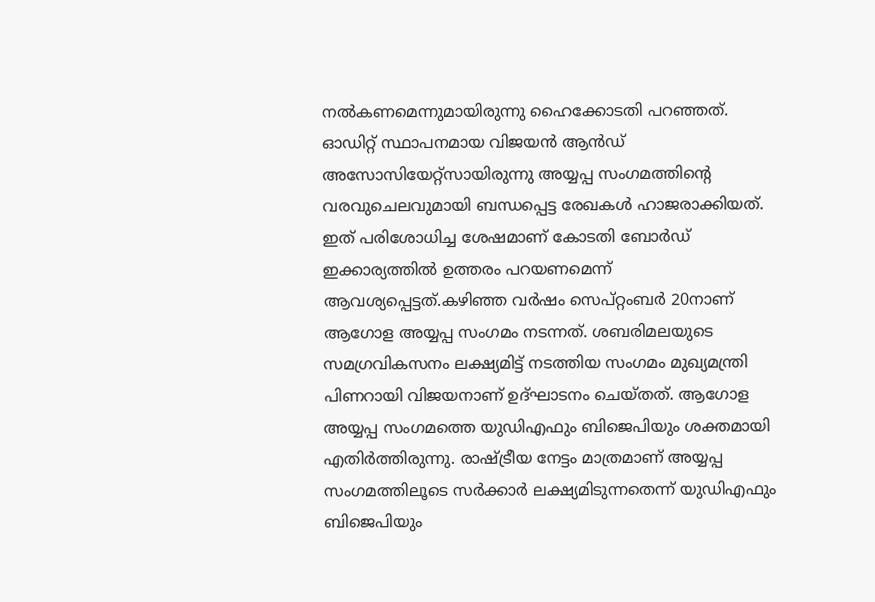നല്‍കണമെന്നുമായിരുന്നു ഹൈക്കോടതി പറഞ്ഞത്. ഓഡിറ്റ് സ്ഥാപനമായ വിജയന്‍ ആന്‍ഡ് അസോസിയേറ്റ്സായിരുന്നു അയ്യപ്പ സംഗമത്തിന്റെ വരവുചെലവുമായി ബന്ധപ്പെട്ട രേഖകള്‍ ഹാജരാക്കിയത്. ഇത് പരിശോധിച്ച ശേഷമാണ് കോടതി ബോര്‍ഡ് ഇക്കാര്യത്തില്‍ ഉത്തരം പറയണമെന്ന് ആവശ്യപ്പെട്ടത്.കഴിഞ്ഞ വര്‍ഷം സെപ്റ്റംബര്‍ 20നാണ് ആഗോള അയ്യപ്പ സംഗമം നടന്നത്. ശബരിമലയുടെ സമഗ്രവികസനം ലക്ഷ്യമിട്ട് നടത്തിയ സംഗമം മുഖ്യമന്ത്രി പിണറായി വിജയനാണ് ഉദ്ഘാടനം ചെയ്തത്. ആഗോള അയ്യപ്പ സംഗമത്തെ യുഡിഎഫും ബിജെപിയും ശക്തമായി എതിര്‍ത്തിരുന്നു. രാഷ്ട്രീയ നേട്ടം മാത്രമാണ് അയ്യപ്പ സംഗമത്തിലൂടെ സര്‍ക്കാര്‍ ലക്ഷ്യമിടുന്നതെന്ന് യുഡിഎഫും ബിജെപിയും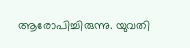ആരോപിച്ചിരുന്നു. യുവതി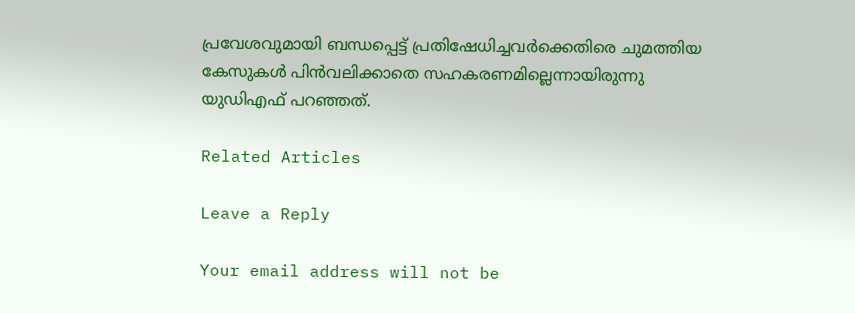പ്രവേശവുമായി ബന്ധപ്പെട്ട് പ്രതിഷേധിച്ചവര്‍ക്കെതിരെ ചുമത്തിയ കേസുകള്‍ പിന്‍വലിക്കാതെ സഹകരണമില്ലെന്നായിരുന്നു യുഡിഎഫ് പറഞ്ഞത്.

Related Articles

Leave a Reply

Your email address will not be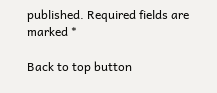published. Required fields are marked *

Back to top button